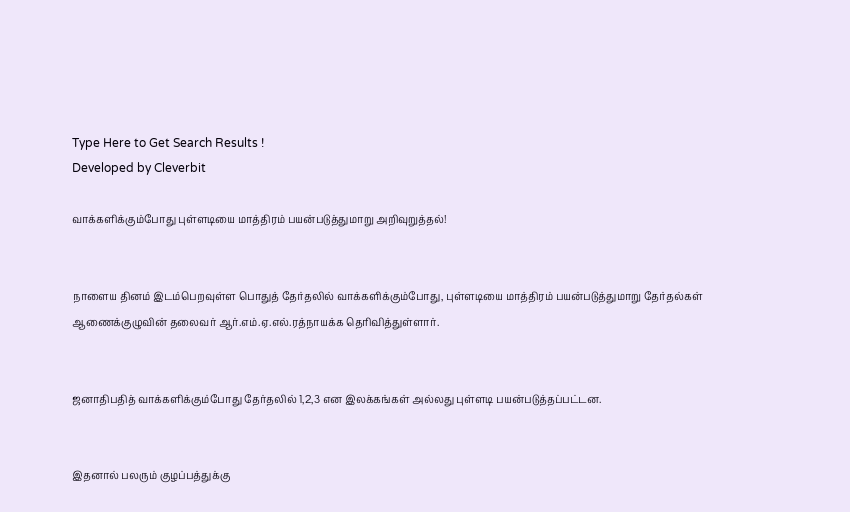Type Here to Get Search Results !
Developed by Cleverbit

வாக்களிக்கும்போது புள்ளடியை மாத்திரம் பயன்படுத்துமாறு அறிவுறுத்தல்!


நாளைய தினம் இடம்பெறவுள்ள பொதுத் தேர்தலில் வாக்களிக்கும்போது, புள்ளடியை மாத்திரம் பயன்படுத்துமாறு தேர்தல்கள் ஆணைக்குழுவின் தலைவர் ஆர்.எம்.ஏ.எல்.ரத்நாயக்க தெரிவித்துள்ளார்.


ஜனாதிபதித் வாக்களிக்கும்போது தேர்தலில் 1,2,3 என இலக்கங்கள் அல்லது புள்ளடி பயன்படுத்தப்பட்டன.


இதனால் பலரும் குழப்பத்துக்கு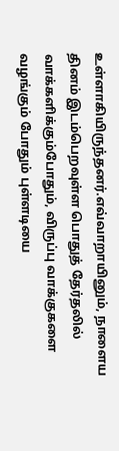உள்ளாகியிருந்தனர்.எவ்வாறாயினும், நாளைய தினம் இடம்பெறவுள்ள பொதுத் தேர்தலில் வாக்களிக்கும்போதும், விருப்பு வாக்குகளை வழங்கும் போதும் புள்ளடியை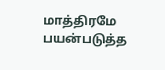மாத்திரமே பயன்படுத்த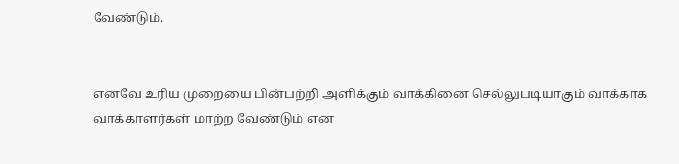வேண்டும்.


எனவே உரிய முறையை பின்பற்றி அளிக்கும் வாக்கினை செல்லுபடியாகும் வாக்காக வாக்காளர்கள் மாற்ற வேண்டும் என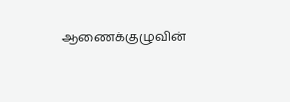ஆணைக்குழுவின்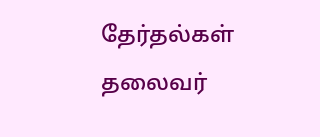தேர்தல்கள் தலைவர்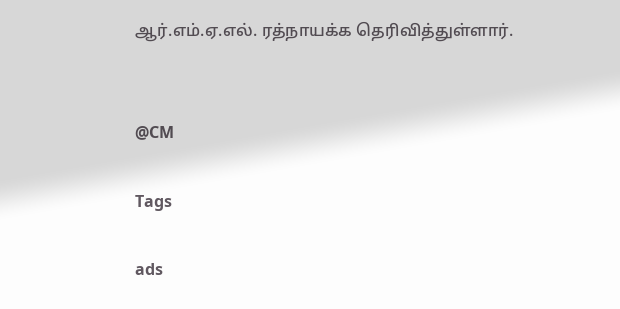ஆர்.எம்.ஏ.எல். ரத்நாயக்க தெரிவித்துள்ளார்.


@CM

Tags

ads